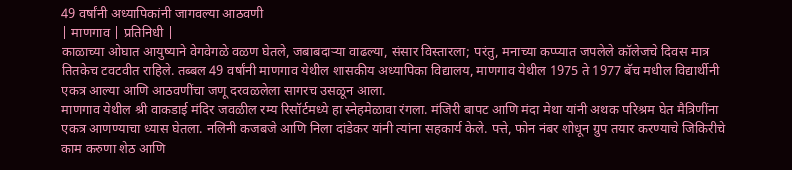49 वर्षांनी अध्यापिकांनी जागवल्या आठवणी
| माणगाव | प्रतिनिधी |
काळाच्या ओघात आयुष्याने वेगवेगळे वळण घेतले, जबाबदाऱ्या वाढल्या, संसार विस्तारला; परंतु, मनाच्या कप्प्यात जपलेले कॉलेजचे दिवस मात्र तितकेच टवटवीत राहिले. तब्बल 49 वर्षांनी माणगाव येथील शासकीय अध्यापिका विद्यालय, माणगाव येथील 1975 ते 1977 बॅच मधील विद्यार्थीनी एकत्र आल्या आणि आठवणींचा जणू दरवळलेला सागरच उसळून आला.
माणगाव येथील श्री वाकडाई मंदिर जवळील रम्य रिसॉर्टमध्ये हा स्नेहमेळावा रंगला. मंजिरी बापट आणि मंदा मेथा यांनी अथक परिश्रम घेत मैत्रिणींना एकत्र आणण्याचा ध्यास घेतला. नलिनी कजबजे आणि निला दांडेकर यांनी त्यांना सहकार्य केले. पत्ते, फोन नंबर शोधून ग्रुप तयार करण्याचे जिकिरीचे काम करुणा शेठ आणि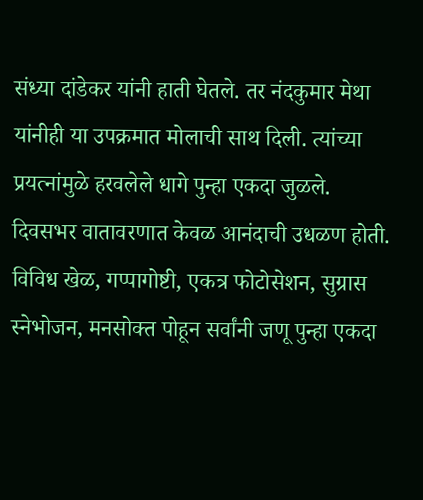संध्या दांडेकर यांनी हाती घेतले. तर नंदकुमार मेथा यांनीही या उपक्रमात मोलाची साथ दिली. त्यांच्या प्रयत्नांमुळे हरवलेले धागे पुन्हा एकदा जुळले.
दिवसभर वातावरणात केवळ आनंदाची उधळण होती. विविध खेळ, गप्पागोष्टी, एकत्र फोटोसेशन, सुग्रास स्नेभोजन, मनसोक्त पोहून सर्वांनी जणू पुन्हा एकदा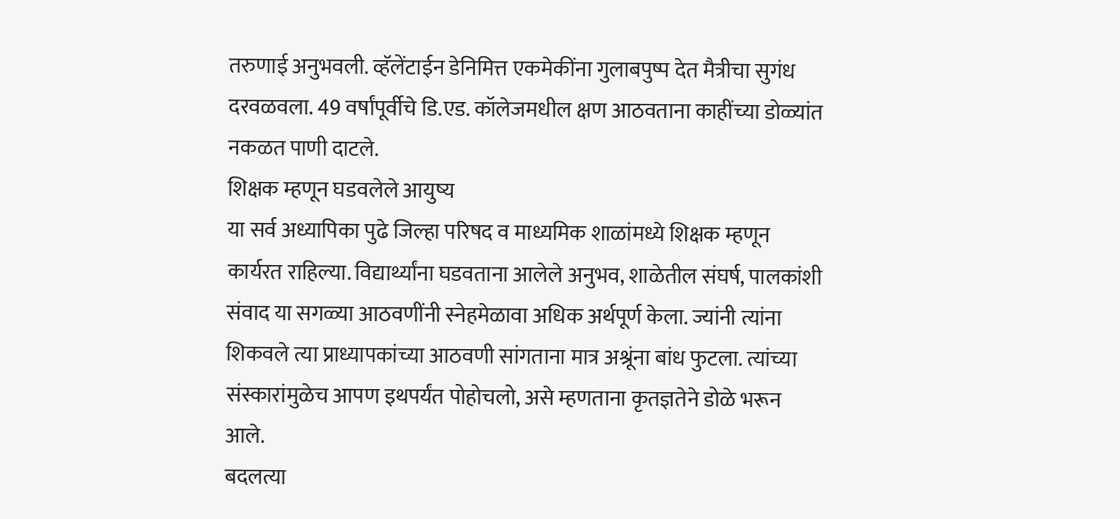तरुणाई अनुभवली. व्हॅलेंटाईन डेनिमित्त एकमेकींना गुलाबपुष्प देत मैत्रीचा सुगंध दरवळवला. 49 वर्षांपूर्वीचे डि.एड. कॉलेजमधील क्षण आठवताना काहींच्या डोळ्यांत नकळत पाणी दाटले.
शिक्षक म्हणून घडवलेले आयुष्य
या सर्व अध्यापिका पुढे जिल्हा परिषद व माध्यमिक शाळांमध्ये शिक्षक म्हणून कार्यरत राहिल्या. विद्यार्थ्यांना घडवताना आलेले अनुभव, शाळेतील संघर्ष, पालकांशी संवाद या सगळ्या आठवणींनी स्नेहमेळावा अधिक अर्थपूर्ण केला. ज्यांनी त्यांना शिकवले त्या प्राध्यापकांच्या आठवणी सांगताना मात्र अश्रूंना बांध फुटला. त्यांच्या संस्कारांमुळेच आपण इथपर्यंत पोहोचलो, असे म्हणताना कृतज्ञतेने डोळे भरून आले.
बदलत्या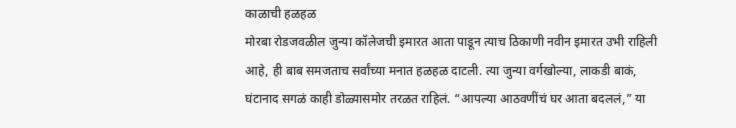काळाची हळहळ
मोरबा रोडजवळील जुन्या कॉलेजची इमारत आता पाडून त्याच ठिकाणी नवीन इमारत उभी राहिली आहे, ही बाब समजताच सर्वांच्या मनात हळहळ दाटली. त्या जुन्या वर्गखोल्या, लाकडी बाकं, घंटानाद सगळं काही डोळ्यासमोर तरळत राहिलं. “आपल्या आठवणींचं घर आता बदललं,” या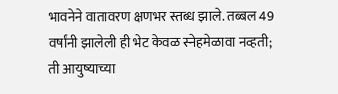भावनेने वातावरण क्षणभर स्तब्ध झाले. तब्बल 49 वर्षांनी झालेली ही भेट केवळ स्नेहमेळावा नव्हती; ती आयुष्याच्या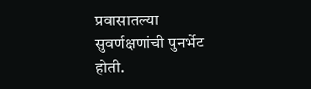प्रवासातल्या सुवर्णक्षणांची पुनर्भेट होती.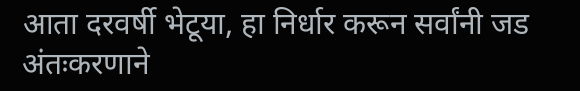आता दरवर्षी भेटूया, हा निर्धार करून सर्वांनी जड अंतःकरणाने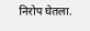निरोप घेतला.